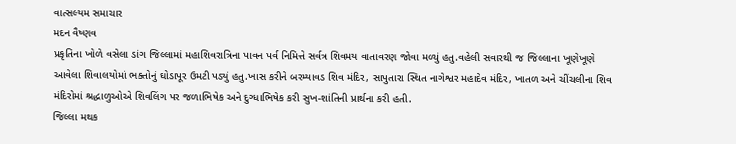વાત્સલ્યમ સમાચાર
મદન વૈષ્ણવ
પ્રકૃતિના ખોળે વસેલા ડાંગ જિલ્લામાં મહાશિવરાત્રિના પાવન પર્વ નિમિત્તે સર્વત્ર શિવમય વાતાવરણ જોવા મળ્યું હતુ.વહેલી સવારથી જ જિલ્લાના ખૂણેખૂણે આવેલા શિવાલયોમાં ભક્તોનું ઘોડાપૂર ઉમટી પડ્યું હતુ.ખાસ કરીને બરમ્યાવડ શિવ મંદિર, સાપુતારા સ્થિત નાગેશ્વર મહાદેવ મંદિર, ખાતળ અને ચીંચલીના શિવ મંદિરોમાં શ્રદ્ધાળુઓએ શિવલિંગ પર જળાભિષેક અને દુગ્ધાભિષેક કરી સુખ-શાંતિની પ્રાર્થના કરી હતી.
જિલ્લા મથક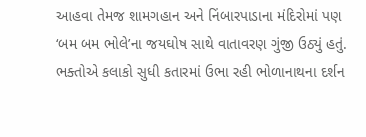આહવા તેમજ શામગહાન અને નિંબારપાડાના મંદિરોમાં પણ ‘બમ બમ ભોલે’ના જયઘોષ સાથે વાતાવરણ ગુંજી ઉઠ્યું હતું. ભક્તોએ કલાકો સુધી કતારમાં ઉભા રહી ભોળાનાથના દર્શન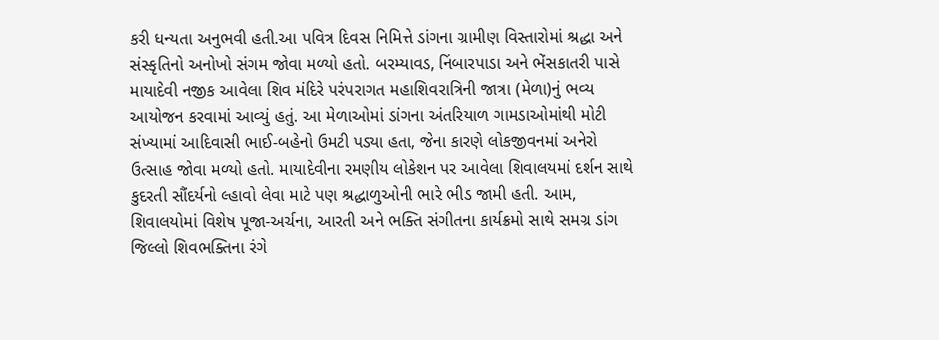કરી ધન્યતા અનુભવી હતી.આ પવિત્ર દિવસ નિમિત્તે ડાંગના ગ્રામીણ વિસ્તારોમાં શ્રદ્ધા અને સંસ્કૃતિનો અનોખો સંગમ જોવા મળ્યો હતો. બરમ્યાવડ, નિંબારપાડા અને ભેંસકાતરી પાસે માયાદેવી નજીક આવેલા શિવ મંદિરે પરંપરાગત મહાશિવરાત્રિની જાત્રા (મેળા)નું ભવ્ય આયોજન કરવામાં આવ્યું હતું. આ મેળાઓમાં ડાંગના અંતરિયાળ ગામડાઓમાંથી મોટી સંખ્યામાં આદિવાસી ભાઈ-બહેનો ઉમટી પડ્યા હતા, જેના કારણે લોકજીવનમાં અનેરો ઉત્સાહ જોવા મળ્યો હતો. માયાદેવીના રમણીય લોકેશન પર આવેલા શિવાલયમાં દર્શન સાથે કુદરતી સૌંદર્યનો લ્હાવો લેવા માટે પણ શ્રદ્ધાળુઓની ભારે ભીડ જામી હતી. આમ, શિવાલયોમાં વિશેષ પૂજા-અર્ચના, આરતી અને ભક્તિ સંગીતના કાર્યક્રમો સાથે સમગ્ર ડાંગ જિલ્લો શિવભક્તિના રંગે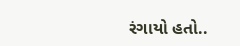રંગાયો હતો..